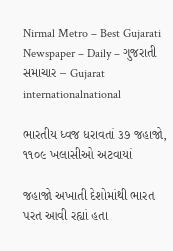Nirmal Metro – Best Gujarati Newspaper – Daily – ગુજરાતી સમાચાર – Gujarat
internationalnational

ભારતીય ધ્વજ ધરાવતાં ૩૭ જહાજો, ૧૧૦૯ ખલાસીઓ અટવાયાં

જહાજો અખાતી દેશોમાંથી ભારત પરત આવી રહ્યાં હતા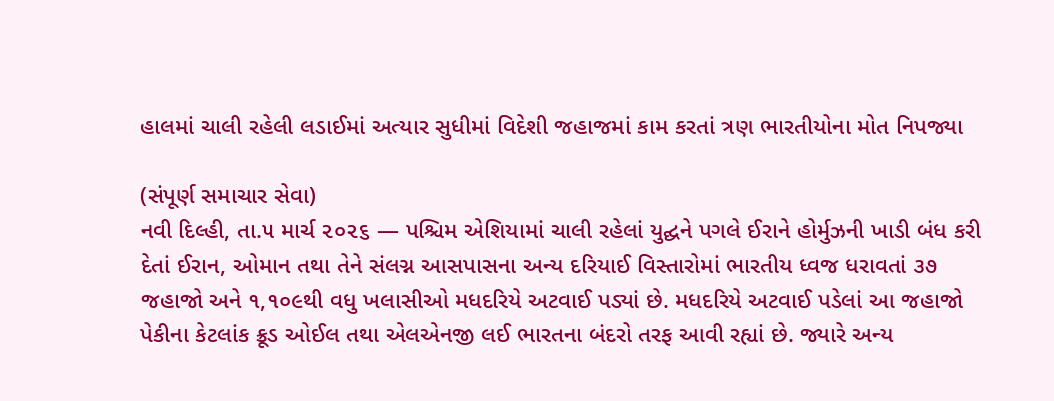હાલમાં ચાલી રહેલી લડાઈમાં અત્યાર સુધીમાં વિદેશી જહાજમાં કામ કરતાં ત્રણ ભારતીયોના મોત નિપજ્યા

(સંપૂર્ણ સમાચાર સેવા)
નવી દિલ્હી, તા.૫ માર્ચ ૨૦૨૬ — પશ્ચિમ એશિયામાં ચાલી રહેલાં યુદ્ઘને પગલે ઈરાને હોર્મુઝની ખાડી બંધ કરી દેતાં ઈરાન, ઓમાન તથા તેને સંલગ્ન આસપાસના અન્ય દરિયાઈ વિસ્તારોમાં ભારતીય ધ્વજ ધરાવતાં ૩૭ જહાજો અને ૧,૧૦૯થી વધુ ખલાસીઓ મધદરિયે અટવાઈ પડ્યાં છે. મધદરિયે અટવાઈ પડેલાં આ જહાજો પેકીના કેટલાંક ક્રૂડ ઓઈલ તથા એલએનજી લઈ ભારતના બંદરો તરફ આવી રહ્યાં છે. જ્યારે અન્ય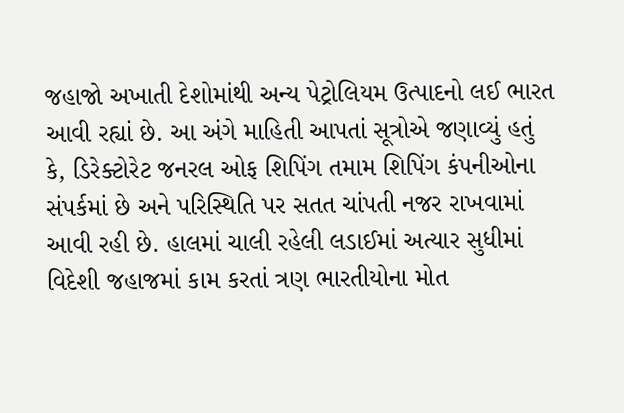જહાજો અખાતી દેશોમાંથી અન્ય પેટ્રોલિયમ ઉત્પાદનો લઈ ભારત આવી રહ્યાં છે. આ અંગે માહિતી આપતાં સૂત્રોએ જણાવ્યું હતું કે, ડિરેક્ટોરેટ જનરલ ઓફ શિપિંગ તમામ શિપિંગ કંપનીઓના સંપર્કમાં છે અને પરિસ્થિતિ પર સતત ચાંપતી નજર રાખવામાં આવી રહી છે. હાલમાં ચાલી રહેલી લડાઈમાં અત્યાર સુધીમાં વિદેશી જહાજમાં કામ કરતાં ત્રણ ભારતીયોના મોત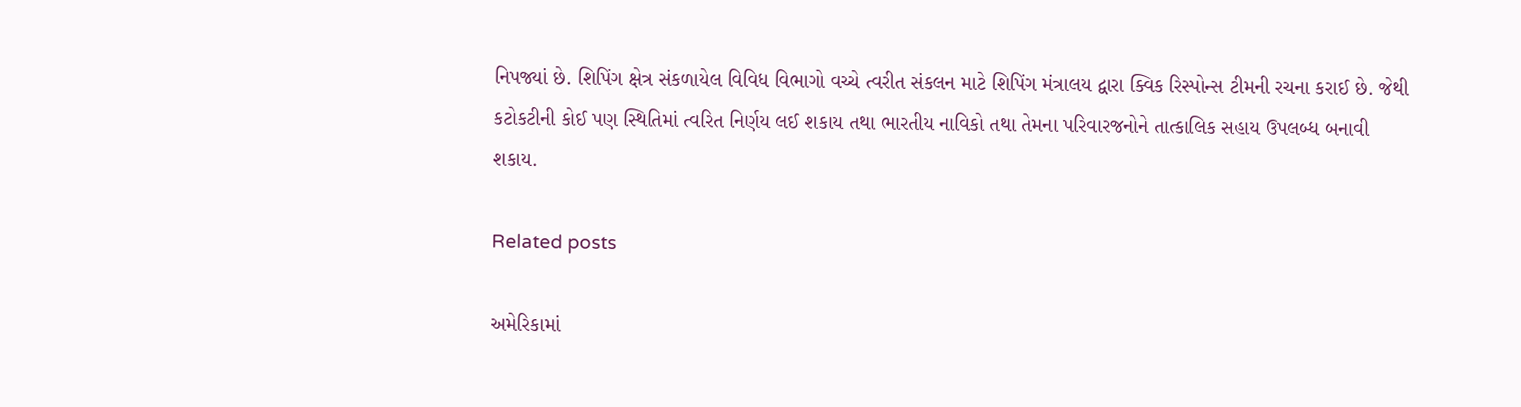નિપજ્યાં છે. શિપિંગ ક્ષેત્ર સંકળાયેલ વિવિધ વિભાગો વચ્ચે ત્વરીત સંકલન માટે શિપિંગ મંત્રાલય દ્વારા ક્વિક રિસ્પોન્સ ટીમની રચના કરાઈ છે. જેથી કટોકટીની કોઈ પણ સ્થિતિમાં ત્વરિત નિર્ણય લઈ શકાય તથા ભારતીય નાવિકો તથા તેમના પરિવારજનોને તાત્કાલિક સહાય ઉપલબ્ધ બનાવી શકાય.

Related posts

અમેરિકામાં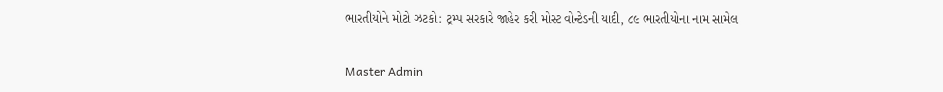ભારતીયોને મોટો ઝટકો: ટ્રમ્પ સરકારે જાહેર કરી મોસ્ટ વોન્ટેડની યાદી, ૮૯ ભારતીયોના નામ સામેલ

Master Admin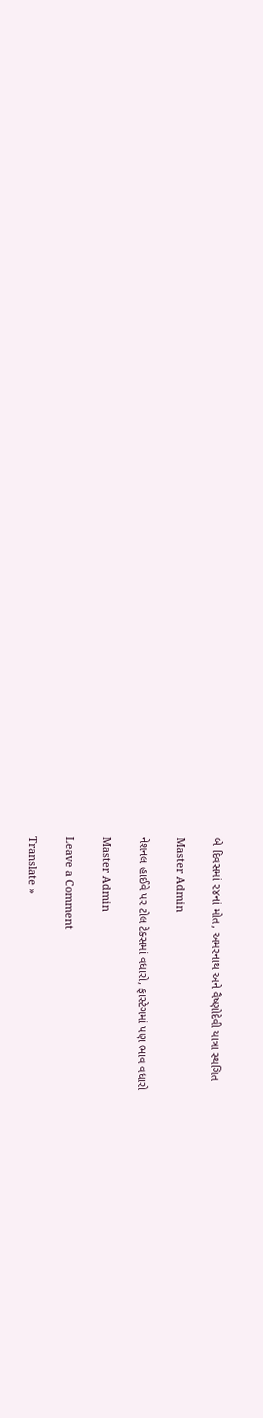બે દિવસમાં ૨૪નાં મોત, અમરનાથ અને વૈષ્ણોદેવી યાત્રા સ્થગિત

Master Admin

નેશનલ હાઈવે પર ટોલ ટેક્સમાં વધારો, ફાસ્ટેગમાં પણ ભાવ વધારો

Master Admin

Leave a Comment

Translate »